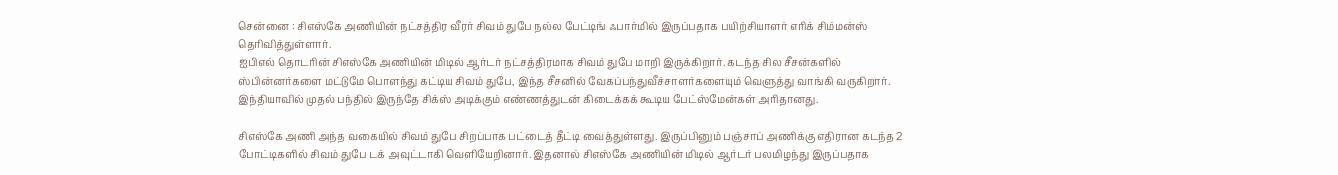சென்னை : சிஎஸ்கே அணியின் நட்சத்திர வீரர் சிவம் துபே நல்ல பேட்டிங் ஃபார்மில் இருப்பதாக பயிற்சியாளர் எரிக் சிம்மன்ஸ் தெரிவித்துள்ளார்.
ஐபிஎல் தொடரின் சிஎஸ்கே அணியின் மிடில் ஆர்டர் நட்சத்திரமாக சிவம் துபே மாறி இருக்கிறார். கடந்த சில சீசன்களில் ஸ்பின்னர்களை மட்டுமே பொளந்து கட்டிய சிவம் துபே, இந்த சீசனில் வேகப்பந்துவீச்சாளர்களையும் வெளுத்து வாங்கி வருகிறார். இந்தியாவில் முதல் பந்தில் இருந்தே சிக்ஸ் அடிக்கும் எண்ணத்துடன் கிடைக்கக் கூடிய பேட்ஸ்மேன்கள் அரிதானது.

சிஎஸ்கே அணி அந்த வகையில் சிவம் துபே சிறப்பாக பட்டைத் தீட்டி வைத்துள்ளது. இருப்பினும் பஞ்சாப் அணிக்கு எதிரான கடந்த 2 போட்டிகளில் சிவம் துபே டக் அவுட்டாகி வெளியேறினார். இதனால் சிஎஸ்கே அணியின் மிடில் ஆர்டர் பலமிழந்து இருப்பதாக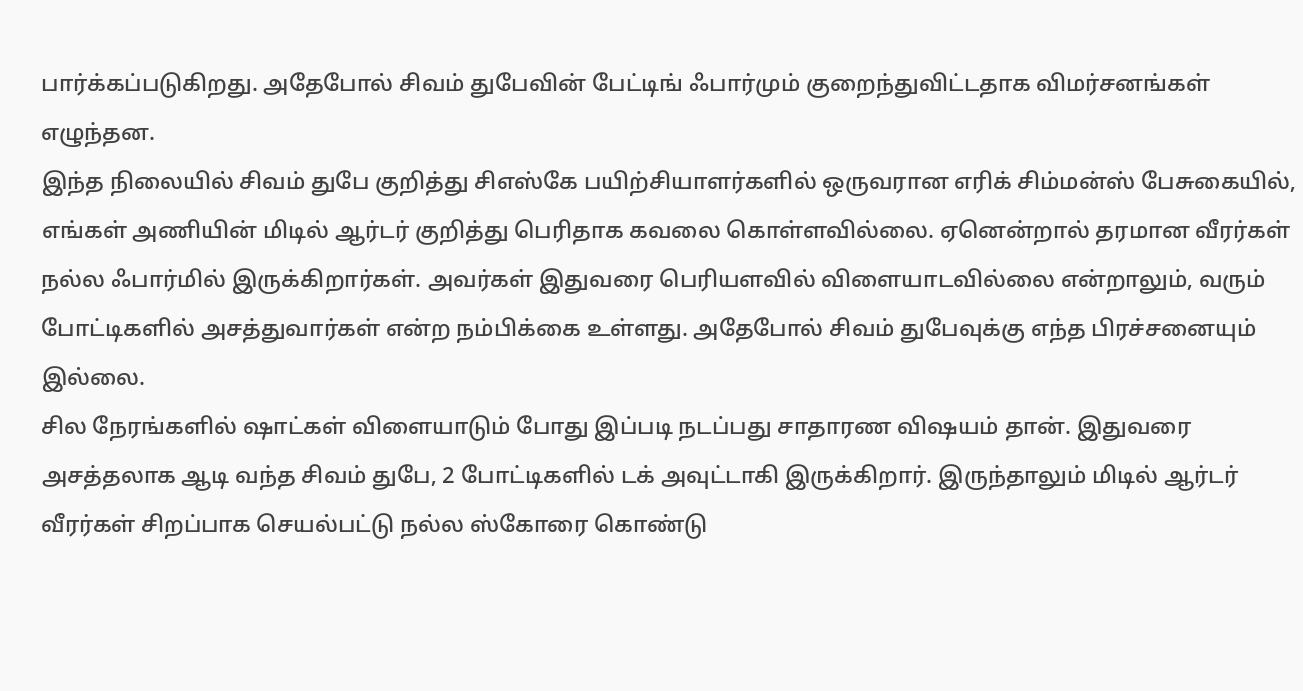பார்க்கப்படுகிறது. அதேபோல் சிவம் துபேவின் பேட்டிங் ஃபார்மும் குறைந்துவிட்டதாக விமர்சனங்கள் எழுந்தன.
இந்த நிலையில் சிவம் துபே குறித்து சிஎஸ்கே பயிற்சியாளர்களில் ஒருவரான எரிக் சிம்மன்ஸ் பேசுகையில், எங்கள் அணியின் மிடில் ஆர்டர் குறித்து பெரிதாக கவலை கொள்ளவில்லை. ஏனென்றால் தரமான வீரர்கள் நல்ல ஃபார்மில் இருக்கிறார்கள். அவர்கள் இதுவரை பெரியளவில் விளையாடவில்லை என்றாலும், வரும் போட்டிகளில் அசத்துவார்கள் என்ற நம்பிக்கை உள்ளது. அதேபோல் சிவம் துபேவுக்கு எந்த பிரச்சனையும் இல்லை.
சில நேரங்களில் ஷாட்கள் விளையாடும் போது இப்படி நடப்பது சாதாரண விஷயம் தான். இதுவரை அசத்தலாக ஆடி வந்த சிவம் துபே, 2 போட்டிகளில் டக் அவுட்டாகி இருக்கிறார். இருந்தாலும் மிடில் ஆர்டர் வீரர்கள் சிறப்பாக செயல்பட்டு நல்ல ஸ்கோரை கொண்டு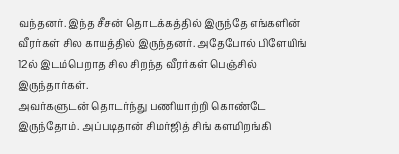வந்தனர். இந்த சீசன் தொடக்கத்தில் இருந்தே எங்களின் வீரர்கள் சில காயத்தில் இருந்தனர். அதேபோல் பிளேயிங் 12ல் இடம்பெறாத சில சிறந்த வீரர்கள் பெஞ்சில் இருந்தார்கள்.
அவர்களுடன் தொடர்ந்து பணியாற்றி கொண்டே இருந்தோம். அப்படிதான் சிமர்ஜித் சிங் களமிறங்கி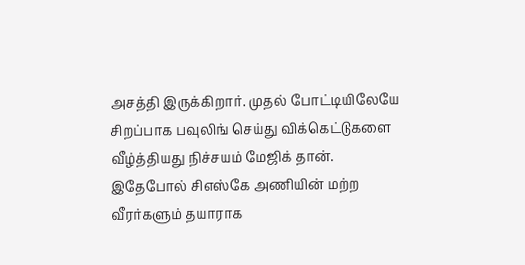அசத்தி இருக்கிறார். முதல் போட்டியிலேயே சிறப்பாக பவுலிங் செய்து விக்கெட்டுகளை வீழ்த்தியது நிச்சயம் மேஜிக் தான். இதேபோல் சிஎஸ்கே அணியின் மற்ற வீரர்களும் தயாராக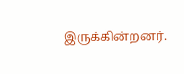இருக்கின்றனர்.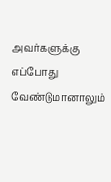அவர்களுக்கு எப்போது வேண்டுமானாலும்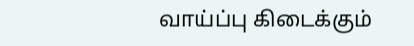வாய்ப்பு கிடைக்கும்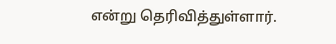என்று தெரிவித்துள்ளார்.